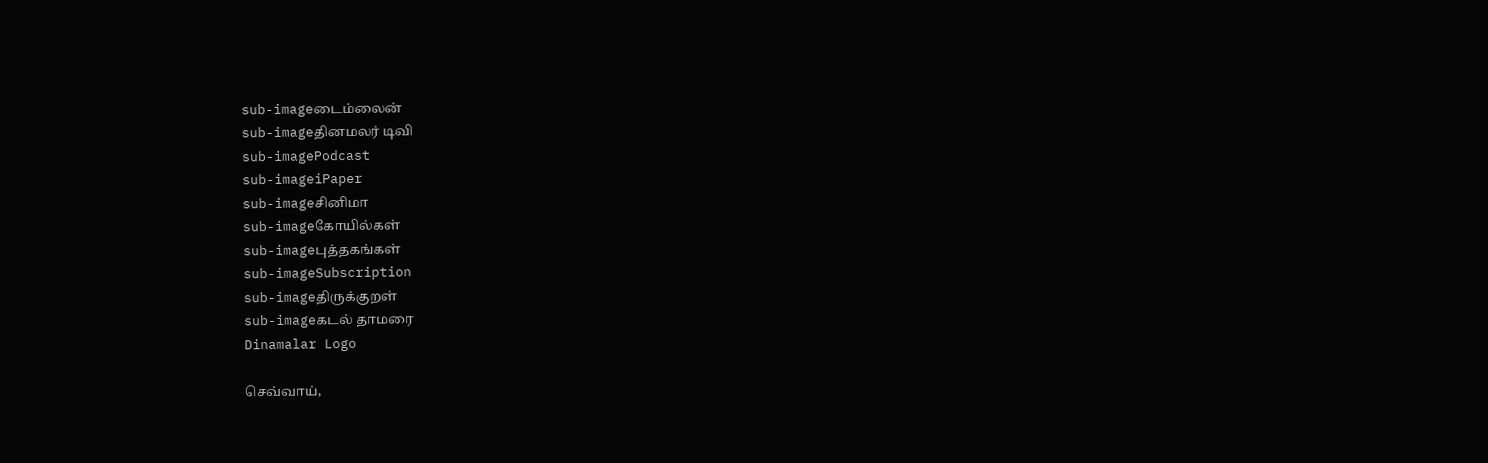sub-imageடைம்லைன்
sub-imageதினமலர் டிவி
sub-imagePodcast
sub-imageiPaper
sub-imageசினிமா
sub-imageகோயில்கள்
sub-imageபுத்தகங்கள்
sub-imageSubscription
sub-imageதிருக்குறள்
sub-imageகடல் தாமரை
Dinamalar Logo

செவ்வாய்,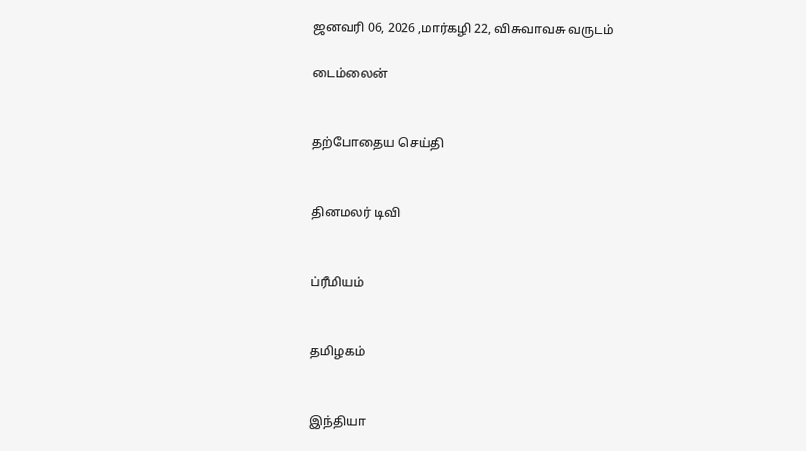ஜனவரி 06, 2026 ,மார்கழி 22, விசுவாவசு வருடம்

டைம்லைன்


தற்போதைய செய்தி


தினமலர் டிவி


ப்ரீமியம்


தமிழகம்


இந்தியா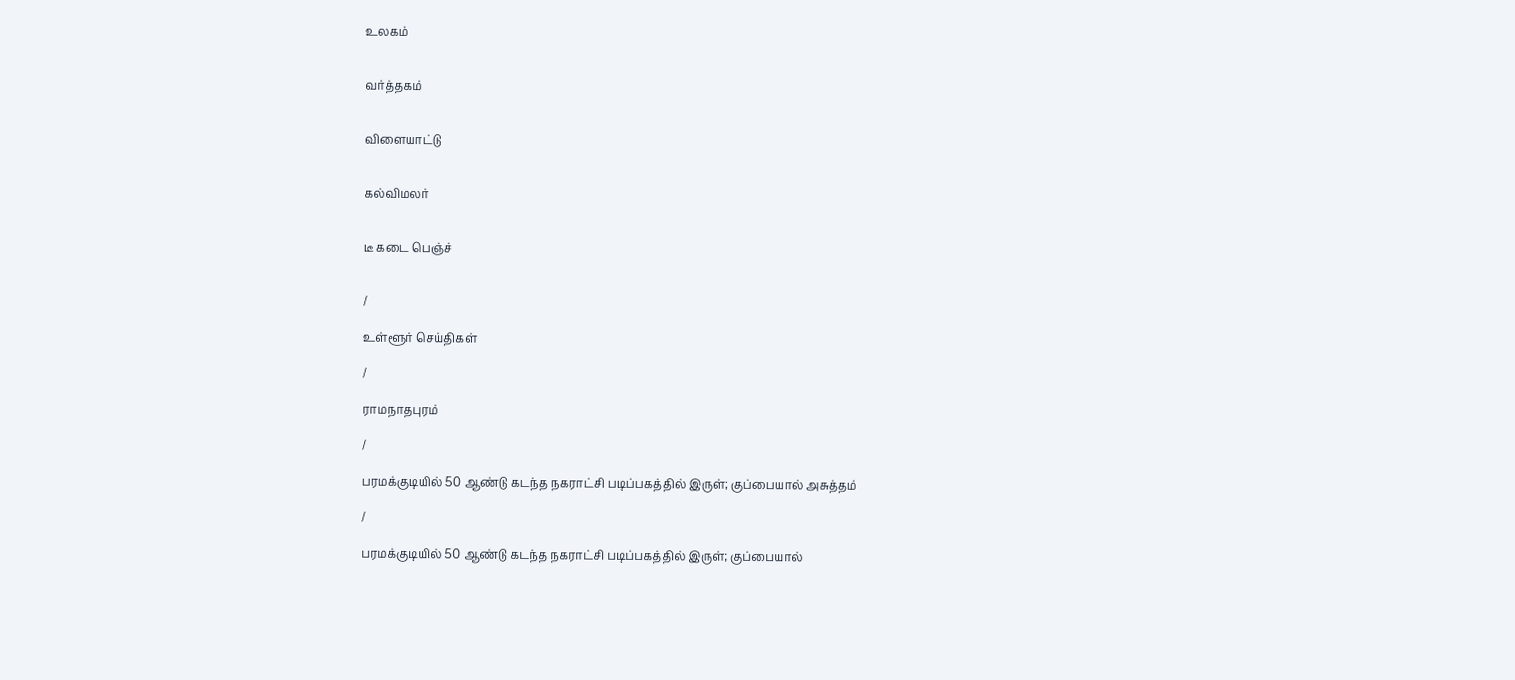உலகம்


வர்த்தகம்


விளையாட்டு


கல்விமலர்


டீ கடை பெஞ்ச்


/

உள்ளூர் செய்திகள்

/

ராமநாதபுரம்

/

பரமக்குடியில் 50 ஆண்டு கடந்த நகராட்சி படிப்பகத்தில் இருள்; குப்பையால் அசுத்தம்

/

பரமக்குடியில் 50 ஆண்டு கடந்த நகராட்சி படிப்பகத்தில் இருள்; குப்பையால்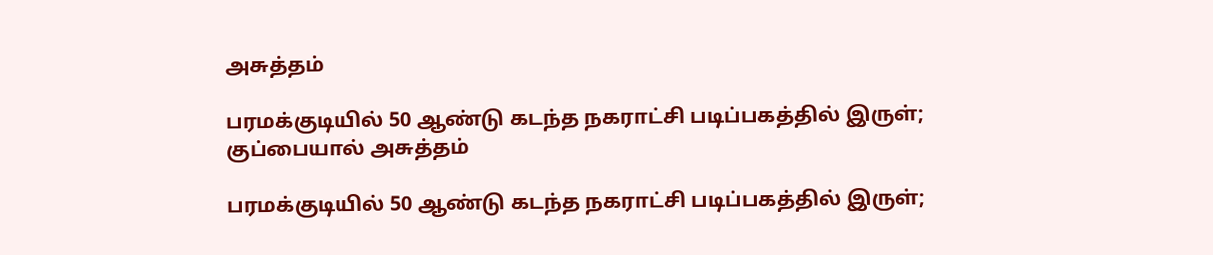அசுத்தம்

பரமக்குடியில் 50 ஆண்டு கடந்த நகராட்சி படிப்பகத்தில் இருள்; குப்பையால் அசுத்தம்

பரமக்குடியில் 50 ஆண்டு கடந்த நகராட்சி படிப்பகத்தில் இருள்;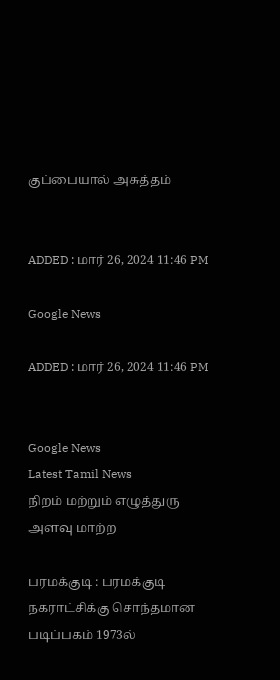குப்பையால் அசுத்தம்


ADDED : மார் 26, 2024 11:46 PM

Google News

ADDED : மார் 26, 2024 11:46 PM


Google News
Latest Tamil News
நிறம் மற்றும் எழுத்துரு அளவு மாற்ற

பரமக்குடி : பரமக்குடி நகராட்சிக்கு சொந்தமான படிப்பகம் 1973ல்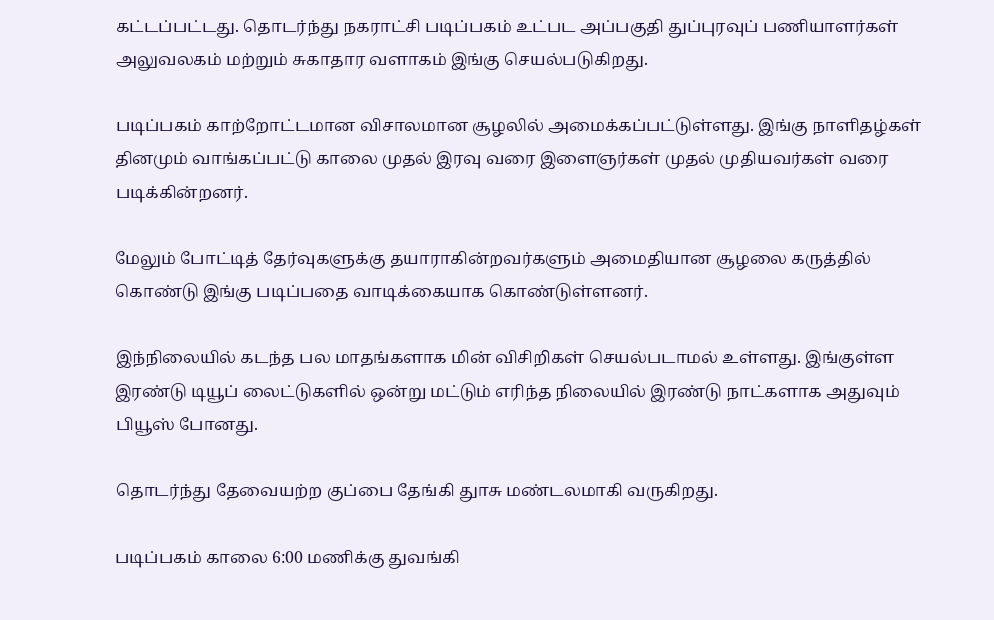கட்டப்பட்டது. தொடர்ந்து நகராட்சி படிப்பகம் உட்பட அப்பகுதி துப்புரவுப் பணியாளர்கள் அலுவலகம் மற்றும் சுகாதார வளாகம் இங்கு செயல்படுகிறது.

படிப்பகம் காற்றோட்டமான விசாலமான சூழலில் அமைக்கப்பட்டுள்ளது. இங்கு நாளிதழ்கள் தினமும் வாங்கப்பட்டு காலை முதல் இரவு வரை இளைஞர்கள் முதல் முதியவர்கள் வரை படிக்கின்றனர்.

மேலும் போட்டித் தேர்வுகளுக்கு தயாராகின்றவர்களும் அமைதியான சூழலை கருத்தில் கொண்டு இங்கு படிப்பதை வாடிக்கையாக கொண்டுள்ளனர்.

இந்நிலையில் கடந்த பல மாதங்களாக மின் விசிறிகள் செயல்படாமல் உள்ளது. இங்குள்ள இரண்டு டியூப் லைட்டுகளில் ஒன்று மட்டும் எரிந்த நிலையில் இரண்டு நாட்களாக அதுவும் பியூஸ் போனது.

தொடர்ந்து தேவையற்ற குப்பை தேங்கி துாசு மண்டலமாகி வருகிறது.

படிப்பகம் காலை 6:00 மணிக்கு துவங்கி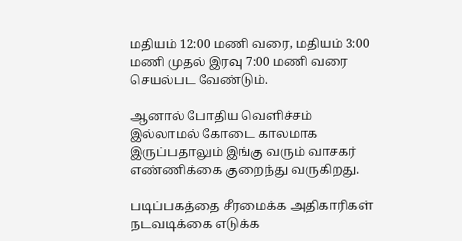மதியம் 12:00 மணி வரை, மதியம் 3:00 மணி முதல் இரவு 7:00 மணி வரை செயல்பட வேண்டும்.

ஆனால் போதிய வெளிச்சம் இல்லாமல் கோடை காலமாக இருப்பதாலும் இங்கு வரும் வாசகர் எண்ணிக்கை குறைந்து வருகிறது.

படிப்பகத்தை சீரமைக்க அதிகாரிகள் நடவடிக்கை எடுக்க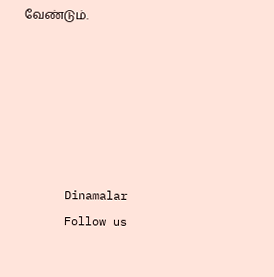வேண்டும்.






      Dinamalar
      Follow us